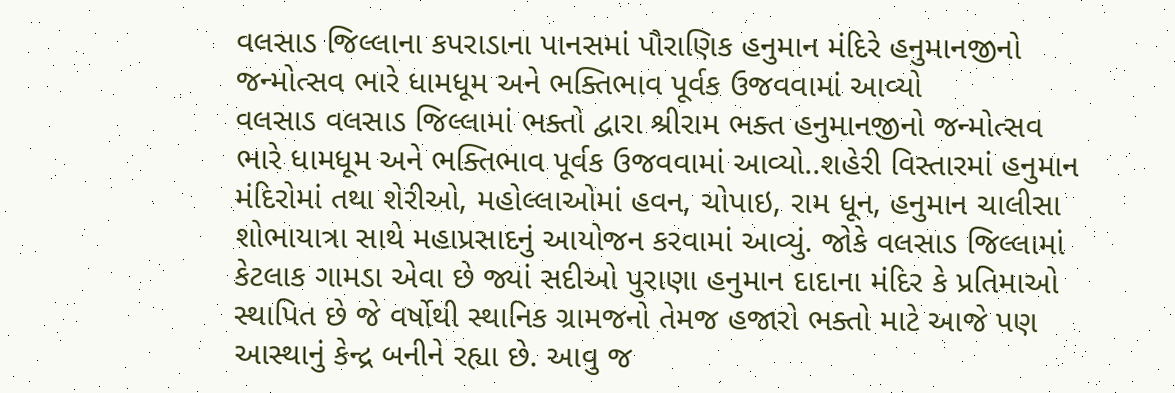વલસાડ જિલ્લાના કપરાડાના પાનસમાં પૌરાણિક હનુમાન મંદિરે હનુમાનજીનો જન્મોત્સવ ભારે ધામધૂમ અને ભક્તિભાવ પૂર્વક ઉજવવામાં આવ્યો
વલસાડ વલસાડ જિલ્લામાં ભક્તો દ્વારા શ્રીરામ ભક્ત હનુમાનજીનો જન્મોત્સવ ભારે ધામધૂમ અને ભક્તિભાવ પૂર્વક ઉજવવામાં આવ્યો..શહેરી વિસ્તારમાં હનુમાન મંદિરોમાં તથા શેરીઓ, મહોલ્લાઓમાં હવન, ચોપાઇ, રામ ધૂન, હનુમાન ચાલીસા શોભાયાત્રા સાથે મહાપ્રસાદનું આયોજન કરવામાં આવ્યું. જોકે વલસાડ જિલ્લામાં કેટલાક ગામડા એવા છે જ્યાં સદીઓ પુરાણા હનુમાન દાદાના મંદિર કે પ્રતિમાઓ સ્થાપિત છે જે વર્ષોથી સ્થાનિક ગ્રામજનો તેમજ હજારો ભક્તો માટે આજે પણ આસ્થાનું કેન્દ્ર બનીને રહ્યા છે. આવુ જ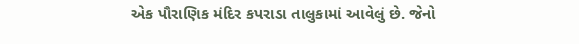એક પૌરાણિક મંદિર કપરાડા તાલુકામાં આવેલું છે. જેનો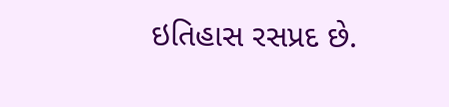ઇતિહાસ રસપ્રદ છે.